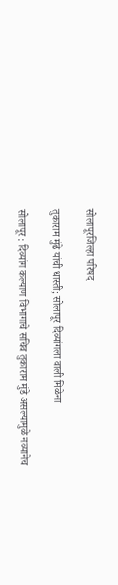सोलापूरजिल्हा परिषद

तुकाराम मुंढे यांची धास्ती; सोलापूर दिव्यांगला वाली मिळेना

सोलापूर : दिव्यांग कल्याण विभागाचे सचिव तुकाराम मुंडे असल्यामुळे नव्यानेच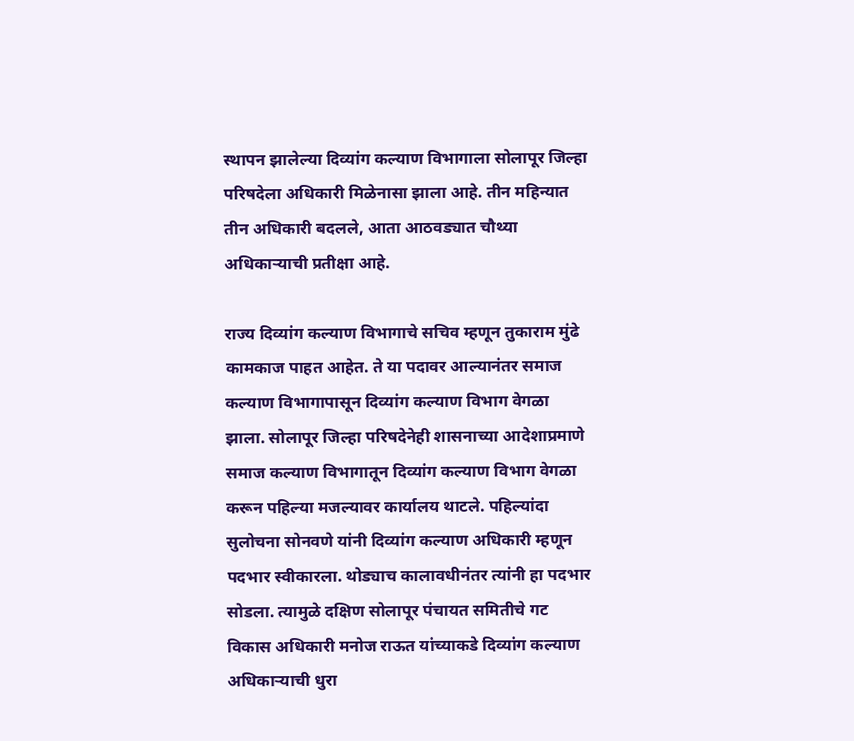स्थापन झालेल्या दिव्यांग कल्याण विभागाला सोलापूर जिल्हा परिषदेला अधिकारी मिळेनासा झाला आहे. तीन महिन्यात तीन अधिकारी बदलले, आता आठवड्यात चौथ्या अधिकाऱ्याची प्रतीक्षा आहे.

राज्य दिव्यांग कल्याण विभागाचे सचिव म्हणून तुकाराम मुंढे कामकाज पाहत आहेत. ते या पदावर आल्यानंतर समाज कल्याण विभागापासून दिव्यांग कल्याण विभाग वेगळा झाला. सोलापूर जिल्हा परिषदेनेही शासनाच्या आदेशाप्रमाणे समाज कल्याण विभागातून दिव्यांग कल्याण विभाग वेगळा करून पहिल्या मजल्यावर कार्यालय थाटले. पहिल्यांदा सुलोचना सोनवणे यांनी दिव्यांग कल्याण अधिकारी म्हणून पदभार स्वीकारला. थोड्याच कालावधीनंतर त्यांनी हा पदभार सोडला. त्यामुळे दक्षिण सोलापूर पंचायत समितीचे गट विकास अधिकारी मनोज राऊत यांच्याकडे दिव्यांग कल्याण अधिकाऱ्याची धुरा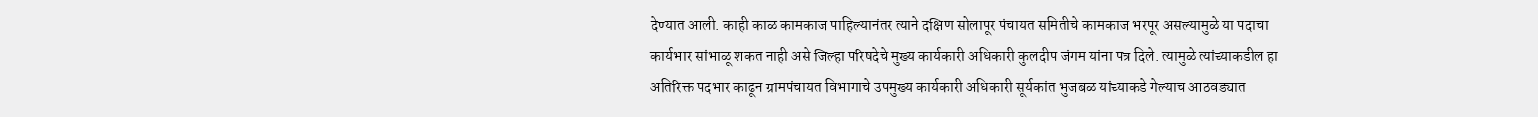देण्यात आली. काही काळ कामकाज पाहिल्यानंतर त्याने दक्षिण सोलापूर पंचायत समितीचे कामकाज भरपूर असल्यामुळे या पदाचा कार्यभार सांभाळू शकत नाही असे जिल्हा परिषदेचे मुख्य कार्यकारी अधिकारी कुलदीप जंगम यांना पत्र दिले. त्यामुळे त्यांच्याकडील हा अतिरिक्त पदभार काढून ग्रामपंचायत विभागाचे उपमुख्य कार्यकारी अधिकारी सूर्यकांत भुजबळ यांच्याकडे गेल्याच आठवड्यात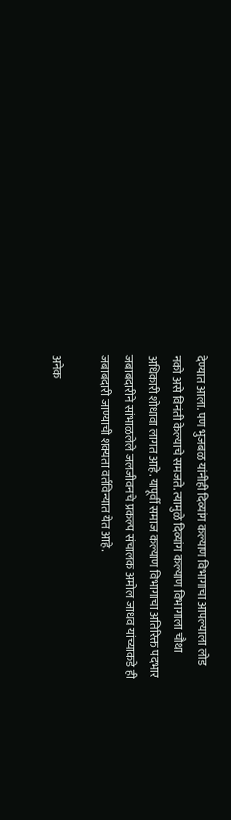देण्यात आला. पण भुजबळ यांनीही दिव्यांग कल्याण विभागाचा आपल्याला लोड नको असे विनंती केल्याचे समजते. त्यामुळे दिव्यांग कल्याण विभागाला चौथा अधिकारी शोधावा लागत आहे. यापूर्वी समाज कल्याण विभागाचा अतिरिक्त पदभार जबाबदारीने सांभाळलेले जलजीवनचे प्रकल्प संचालक अमोल जाधव यांच्याकडे ही जबाबदारी जाण्याची शक्यता वर्तविन्यात येत आहे.

अनेक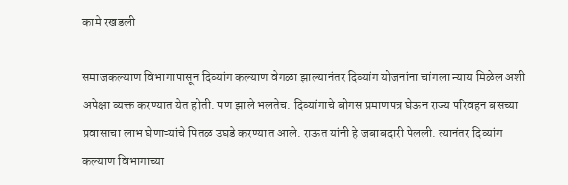कामे रखडली

समाजकल्याण विभागापासून दिव्यांग कल्याण वेगळा झाल्यानंतर दिव्यांग योजनांना चांगला न्याय मिळेल अशी अपेक्षा व्यक्त करण्यात येत होती. पण झाले भलतेच. दिव्यांगाचे बोगस प्रमाणपत्र घेऊन राज्य परिवहन बसच्या प्रवासाचा लाभ घेणाऱ्यांचे पितळ उघडे करण्यात आले. राऊत यांनी हे जबाबदारी पेलली. त्यानंतर दिव्यांग कल्याण विभागाच्या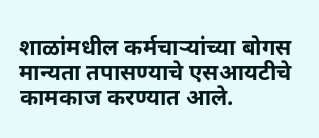शाळांमधील कर्मचाऱ्यांच्या बोगस मान्यता तपासण्याचे एसआयटीचे कामकाज करण्यात आले.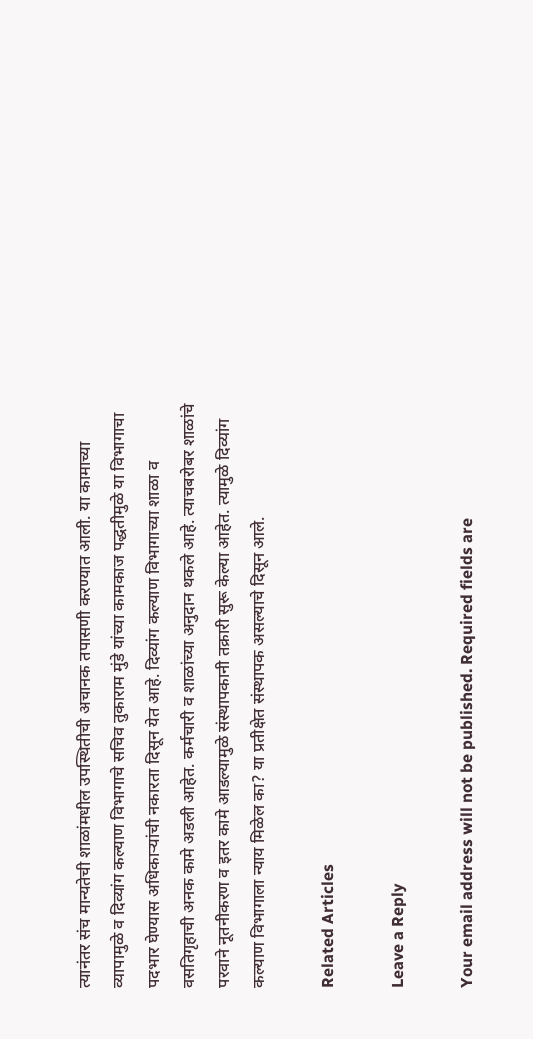त्यानंतर संच मान्यतेची शाळांमधील उपस्थितीची अचानक तपासणी करण्यात आली. या कामाच्या व्यापामुळे व दिव्यांग कल्याण विभागाचे सचिव तुकाराम मुंडे यांच्या कामकाज पद्धतीमुळे या विभागाचा पदभार घेण्यास अधिकाऱ्यांची नकारता दिसून येत आहे. दिव्यांग कल्याण विभागाच्या शाळा व वसतिगृहाची अनक कामे अडली आहेत. कर्मचारी व शाळांच्या अनुदान थकले आहे. त्याचबरोबर शाळांचे परवाने नूतनीकरण व इतर कामे आडल्यामुळे संस्थापकानी तक्रारी सुरू केल्या आहेत. त्यामुळे दिव्यांग कल्याण विभागाला न्याय मिळेल का? या प्रतीक्षेत संस्थापक असल्याचे दिसून आले.

Related Articles

Leave a Reply

Your email address will not be published. Required fields are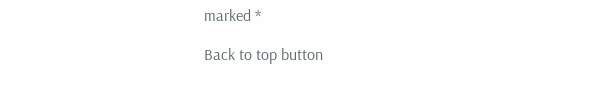marked *

Back to top button